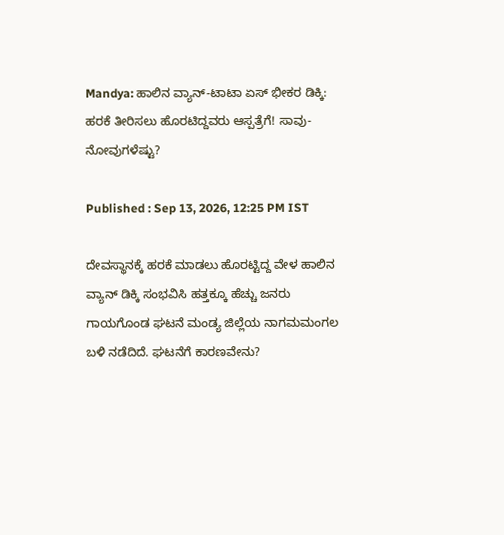Mandya: ಹಾಲಿನ ವ್ಯಾನ್-ಟಾಟಾ ಏಸ್ ಭೀಕರ ಡಿಕ್ಕಿ: ಹರಕೆ ತೀರಿಸಲು ಹೊರಟಿದ್ದವರು ಆಸ್ಪತ್ರೆಗೆ! ಸಾವು-ನೋವುಗಳೆಷ್ಟು?

Published : Sep 13, 2026, 12:25 PM IST

ದೇವಸ್ಥಾನಕ್ಕೆ ಹರಕೆ ಮಾಡಲು ಹೊರಟ್ಟಿದ್ದ ವೇಳ ಹಾಲಿನ ವ್ಯಾನ್ ಡಿಕ್ಕಿ ಸಂಭವಿಸಿ ಹತ್ತಕ್ಕೂ ಹೆಚ್ಚು ಜನರು ಗಾಯಗೊಂಡ ಘಟನೆ ಮಂಡ್ಯ ಜಿಲ್ಲೆಯ ನಾಗಮಮಂಗಲ ಬಳಿ ನಡೆದಿದೆ. ಘಟನೆಗೆ ಕಾರಣವೇನು?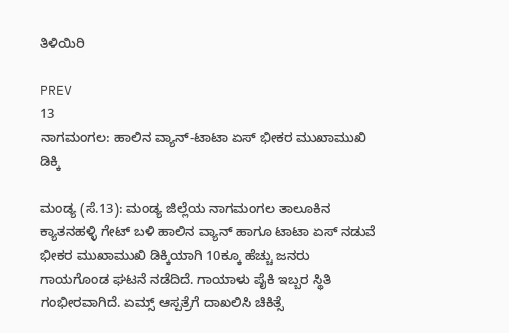ತಿಳಿಯಿರಿ

PREV
13
ನಾಗಮಂಗಲ: ಹಾಲಿನ ವ್ಯಾನ್-ಟಾಟಾ ಏಸ್ ಭೀಕರ ಮುಖಾಮುಖಿ ಡಿಕ್ಕಿ

ಮಂಡ್ಯ (ಸೆ.13): ಮಂಡ್ಯ ಜಿಲ್ಲೆಯ ನಾಗಮಂಗಲ ತಾಲೂಕಿನ ಕ್ಯಾತನಹಳ್ಳಿ ಗೇಟ್ ಬಳಿ ಹಾಲಿನ ವ್ಯಾನ್ ಹಾಗೂ ಟಾಟಾ ಏಸ್ ನಡುವೆ ಭೀಕರ ಮುಖಾಮುಖಿ ಡಿಕ್ಕಿಯಾಗಿ 10ಕ್ಕೂ ಹೆಚ್ಚು ಜನರು ಗಾಯಗೊಂಡ ಘಟನೆ ನಡೆದಿದೆ. ಗಾಯಾಳು ಪೈಕಿ ಇಬ್ಬರ ಸ್ಥಿತಿ ಗಂಭೀರವಾಗಿದೆ. ಏಮ್ಸ್ ಆಸ್ಪತ್ರೆಗೆ ದಾಖಲಿಸಿ ಚಿಕಿತ್ಸೆ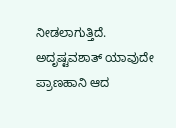ನೀಡಲಾಗುತ್ತಿದೆ. ಅದೃಷ್ಟವಶಾತ್ ಯಾವುದೇ ಪ್ರಾಣಹಾನಿ ಆದ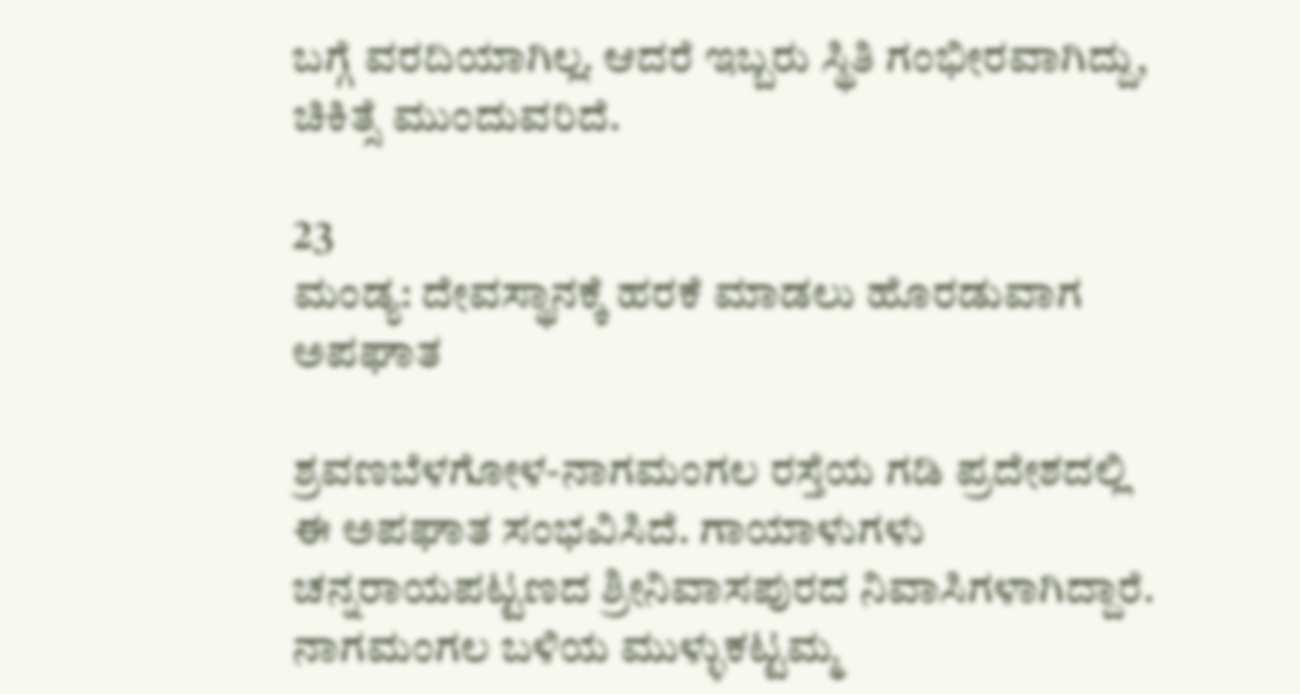ಬಗ್ಗೆ ವರದಿಯಾಗಿಲ್ಲ. ಆದರೆ ಇಬ್ಬರು ಸ್ಥಿತಿ ಗಂಭೀರವಾಗಿದ್ದು, ಚಿಕಿತ್ಸೆ ಮುಂದುವರಿದೆ.

23
ಮಂಡ್ಯ: ದೇವಸ್ಥಾನಕ್ಕೆ ಹರಕೆ ಮಾಡಲು ಹೊರಡುವಾಗ ಅಪಘಾತ

ಶ್ರವಣಬೆಳಗೋಳ-ನಾಗಮಂಗಲ ರಸ್ತೆಯ ಗಡಿ ಪ್ರದೇಶದಲ್ಲಿ ಈ ಅಪಘಾತ ಸಂಭವಿಸಿದೆ. ಗಾಯಾಳುಗಳು ಚನ್ನರಾಯಪಟ್ಟಣದ ಶ್ರೀನಿವಾಸಪುರದ ನಿವಾಸಿಗಳಾಗಿದ್ದಾರೆ. ನಾಗಮಂಗಲ ಬಳಿಯ ಮುಳ್ಳುಕಟ್ಟಮ್ಮ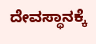ದೇವಸ್ಥಾನಕ್ಕೆ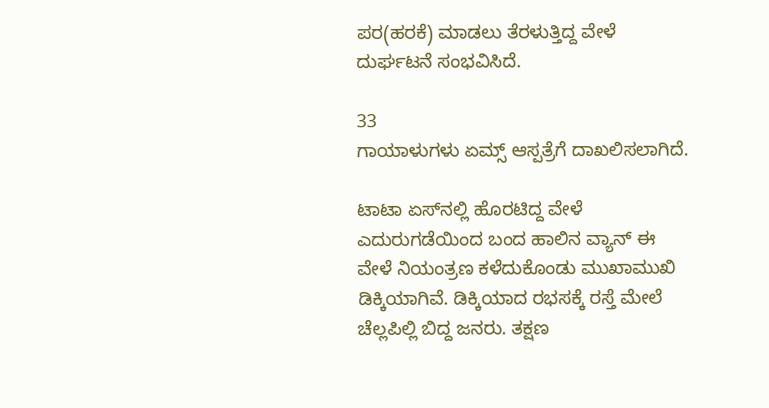ಪರ(ಹರಕೆ) ಮಾಡಲು ತೆರಳುತ್ತಿದ್ದ ವೇಳೆ ದುರ್ಘಟನೆ ಸಂಭವಿಸಿದೆ.

33
ಗಾಯಾಳುಗಳು ಏಮ್ಸ್ ಆಸ್ಪತ್ರೆಗೆ ದಾಖಲಿಸಲಾಗಿದೆ.

ಟಾಟಾ ಏಸ್‌ನಲ್ಲಿ ಹೊರಟಿದ್ದ ವೇಳೆ ಎದುರುಗಡೆಯಿಂದ ಬಂದ ಹಾಲಿನ ವ್ಯಾನ್ ಈ ವೇಳೆ ನಿಯಂತ್ರಣ ಕಳೆದುಕೊಂಡು ಮುಖಾಮುಖಿ ಡಿಕ್ಕಿಯಾಗಿವೆ. ಡಿಕ್ಕಿಯಾದ ರಭಸಕ್ಕೆ ರಸ್ತೆ ಮೇಲೆ ಚೆಲ್ಲಪಿಲ್ಲಿ ಬಿದ್ದ ಜನರು. ತಕ್ಷಣ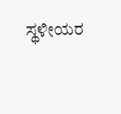ಸ್ಥಳೀಯರ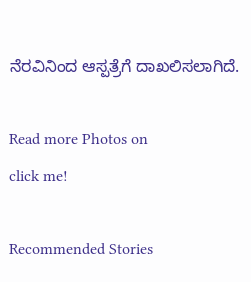ನೆರವಿನಿಂದ ಆಸ್ಪತ್ರೆಗೆ ದಾಖಲಿಸಲಾಗಿದೆ.

Read more Photos on
click me!

Recommended Stories